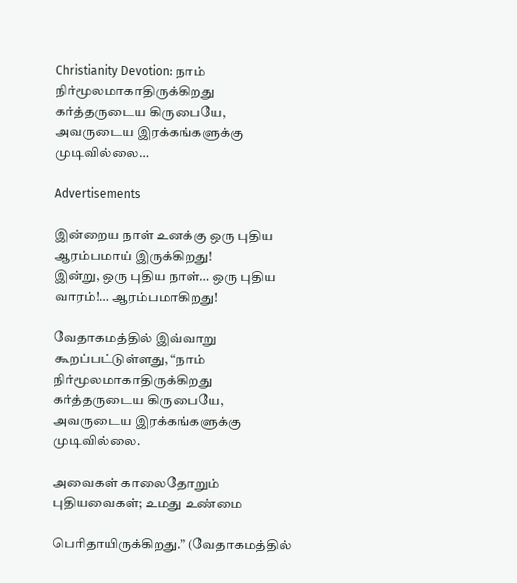Christianity Devotion: நாம் நிர்மூலமாகாதிருக்கிறது கர்த்தருடைய கிருபையே, அவருடைய இரக்கங்களுக்கு முடிவில்லை…

Advertisements

இன்றைய நாள் உனக்கு ஒரு புதிய ஆரம்பமாய் இருக்கிறது!
இன்று, ஒரு புதிய நாள்… ஒரு புதிய வாரம்!… ஆரம்பமாகிறது!

வேதாகமத்தில் இவ்வாறு கூறப்பட்டுள்ளது, “நாம் நிர்மூலமாகாதிருக்கிறது கர்த்தருடைய கிருபையே, அவருடைய இரக்கங்களுக்கு முடிவில்லை.

அவைகள் காலைதோறும் புதியவைகள்; உமது உண்மை

பெரிதாயிருக்கிறது.” (வேதாகமத்தில்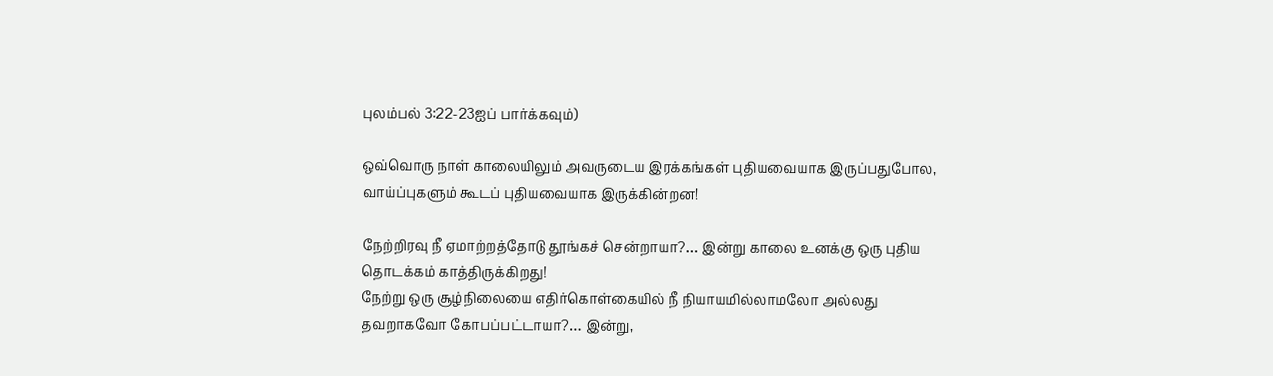புலம்பல் 3:22-23ஐப் பார்க்கவும்)

ஒவ்வொரு நாள் காலையிலும் அவருடைய இரக்கங்கள் புதியவையாக இருப்பதுபோல, வாய்ப்புகளும் கூடப் புதியவையாக இருக்கின்றன!

நேற்றிரவு நீ ஏமாற்றத்தோடு தூங்கச் சென்றாயா?… இன்று காலை உனக்கு ஒரு புதிய தொடக்கம் காத்திருக்கிறது!
நேற்று ஒரு சூழ்நிலையை எதிர்கொள்கையில் நீ நியாயமில்லாமலோ அல்லது தவறாகவோ கோபப்பட்டாயா?… இன்று,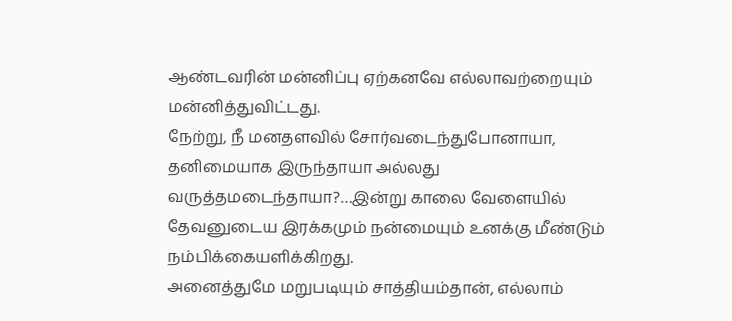ஆண்டவரின் மன்னிப்பு ஏற்கனவே எல்லாவற்றையும் மன்னித்துவிட்டது.
நேற்று, நீ மனதளவில் சோர்வடைந்துபோனாயா, தனிமையாக இருந்தாயா அல்லது வருத்தமடைந்தாயா?…இன்று காலை வேளையில் தேவனுடைய இரக்கமும் நன்மையும் உனக்கு மீண்டும் நம்பிக்கையளிக்கிறது.
அனைத்துமே மறுபடியும் சாத்தியம்தான், எல்லாம்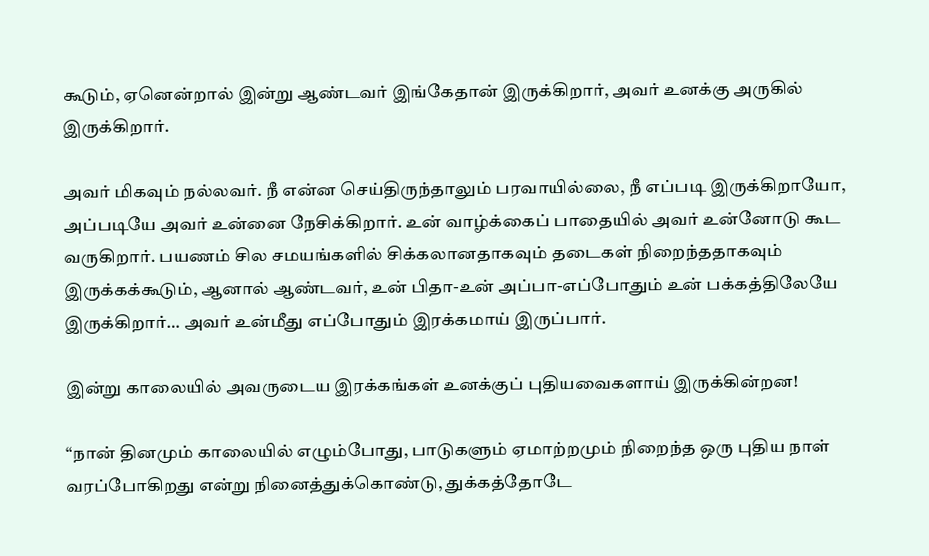கூடும், ஏனென்றால் இன்று ஆண்டவர் இங்கேதான் இருக்கிறார், அவர் உனக்கு அருகில் இருக்கிறார்.

அவர் மிகவும் நல்லவர். நீ என்ன செய்திருந்தாலும் பரவாயில்லை, நீ எப்படி இருக்கிறாயோ, அப்படியே அவர் உன்னை நேசிக்கிறார். உன் வாழ்க்கைப் பாதையில் அவர் உன்னோடு கூட வருகிறார். பயணம் சில சமயங்களில் சிக்கலானதாகவும் தடைகள் நிறைந்ததாகவும் இருக்கக்கூடும், ஆனால் ஆண்டவர், உன் பிதா-உன் அப்பா-எப்போதும் உன் பக்கத்திலேயே இருக்கிறார்… அவர் உன்மீது எப்போதும் இரக்கமாய் இருப்பார்.

இன்று காலையில் அவருடைய இரக்கங்கள் உனக்குப் புதியவைகளாய் இருக்கின்றன!

“நான் தினமும் காலையில் எழும்போது, பாடுகளும் ஏமாற்றமும் நிறைந்த ஒரு புதிய நாள் வரப்போகிறது என்று நினைத்துக்கொண்டு, துக்கத்தோடே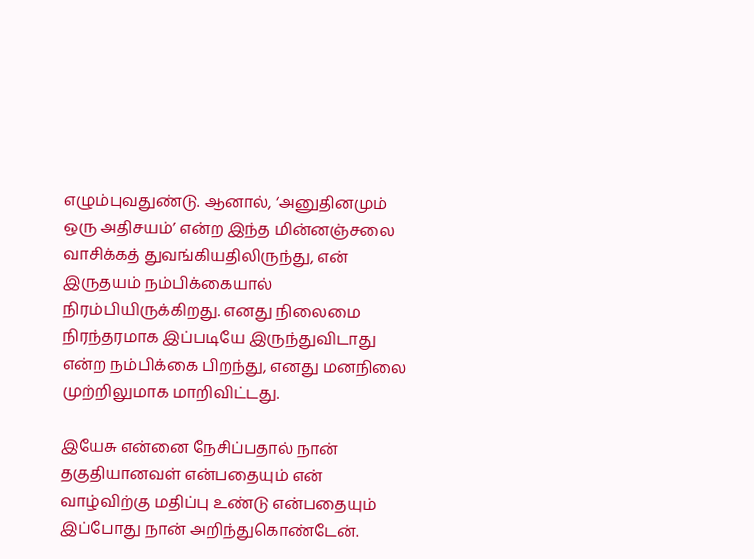எழும்புவதுண்டு. ஆனால், ‘அனுதினமும் ஒரு அதிசயம்’ என்ற இந்த மின்னஞ்சலை வாசிக்கத் துவங்கியதிலிருந்து, என் இருதயம் நம்பிக்கையால் நிரம்பியிருக்கிறது. எனது நிலைமை நிரந்தரமாக இப்படியே இருந்துவிடாது என்ற நம்பிக்கை பிறந்து, எனது மனநிலை முற்றிலுமாக மாறிவிட்டது.

இயேசு என்னை நேசிப்பதால் நான் தகுதியானவள் என்பதையும் என் வாழ்விற்கு மதிப்பு உண்டு என்பதையும் இப்போது நான் அறிந்துகொண்டேன்.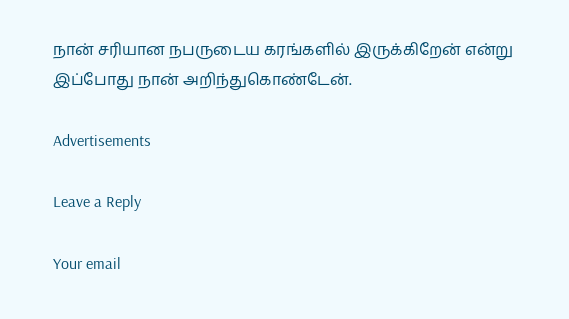நான் சரியான நபருடைய கரங்களில் இருக்கிறேன் என்று இப்போது நான் அறிந்துகொண்டேன்.

Advertisements

Leave a Reply

Your email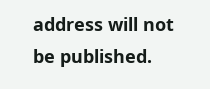address will not be published.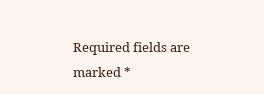Required fields are marked *